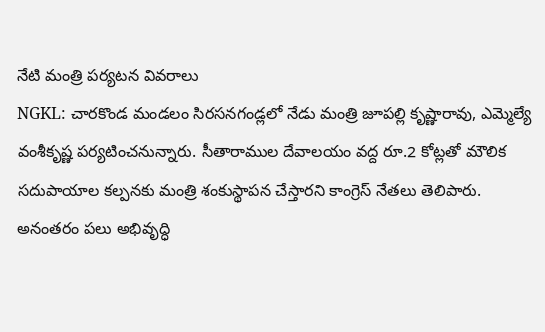నేటి మంత్రి పర్యటన వివరాలు
NGKL: చారకొండ మండలం సిరసనగండ్లలో నేడు మంత్రి జూపల్లి కృష్ణారావు, ఎమ్మెల్యే వంశీకృష్ణ పర్యటించనున్నారు. సీతారాముల దేవాలయం వద్ద రూ.2 కోట్లతో మౌలిక సదుపాయాల కల్పనకు మంత్రి శంకుస్థాపన చేస్తారని కాంగ్రెస్ నేతలు తెలిపారు. అనంతరం పలు అభివృద్ధి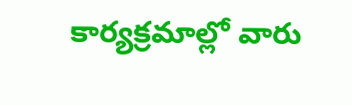కార్యక్రమాల్లో వారు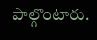పాల్గొంటారు.